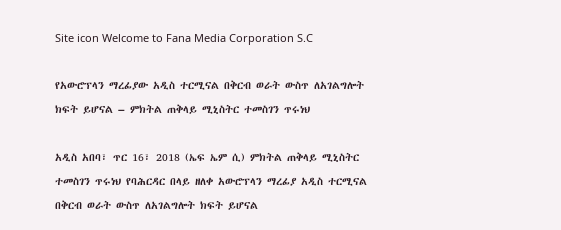Site icon Welcome to Fana Media Corporation S.C

የአውሮፕላን ማረፊያው አዲስ ተርሚናል በቅርብ ወራት ውስጥ ለአገልግሎት ክፍት ይሆናል – ምክትል ጠቅላይ ሚኒስትር ተመስገን ጥሩነህ

አዲስ አበባ፣ ጥር 16፣ 2018 (ኤፍ ኤም ሲ) ምክትል ጠቅላይ ሚኒስትር ተመስገን ጥሩነህ የባሕርዳር በላይ ዘለቀ አውሮፕላን ማረፊያ አዲስ ተርሚናል በቅርብ ወራት ውስጥ ለአገልግሎት ክፍት ይሆናል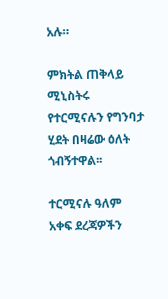አሉ።

ምክትል ጠቅላይ ሚኒስትሩ የተርሚናሉን የግንባታ ሂደት በዛሬው ዕለት ጎብኝተዋል፡፡

ተርሚናሉ ዓለም አቀፍ ደረጃዎችን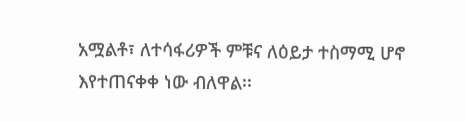አሟልቶ፣ ለተሳፋሪዎች ምቹና ለዕይታ ተስማሚ ሆኖ እየተጠናቀቀ ነው ብለዋል፡፡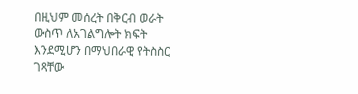በዚህም መሰረት በቅርብ ወራት ውስጥ ለአገልግሎት ክፍት እንደሚሆን በማህበራዊ የትስስር ገጻቸው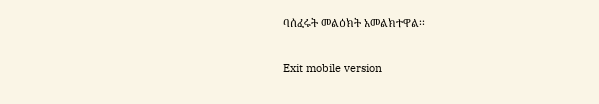ባሰፈሩት መልዕክት አመልክተዋል፡፡

Exit mobile version